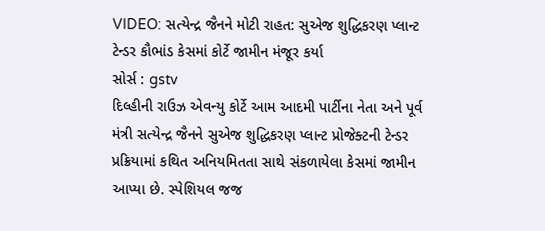VIDEO: સત્યેન્દ્ર જૈનને મોટી રાહત: સુએજ શુદ્ધિકરણ પ્લાન્ટ ટેન્ડર કૌભાંડ કેસમાં કોર્ટે જામીન મંજૂર કર્યા
સોર્સ : gstv
દિલ્હીની રાઉઝ એવન્યુ કોર્ટે આમ આદમી પાર્ટીના નેતા અને પૂર્વ મંત્રી સત્યેન્દ્ર જૈનને સુએજ શુદ્ધિકરણ પ્લાન્ટ પ્રોજેક્ટની ટેન્ડર પ્રક્રિયામાં કથિત અનિયમિતતા સાથે સંકળાયેલા કેસમાં જામીન આપ્યા છે. સ્પેશિયલ જજ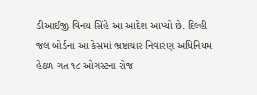ડીઆઈજી વિનય સિંહે આ આદેશ આપ્યો છે. દિલ્હી જલ બોર્ડના આ કેસમાં ભ્રષ્ટાચાર નિવારણ અધિનિયમ હેઠળ ગત ૧૮ ઓગસ્ટના રોજ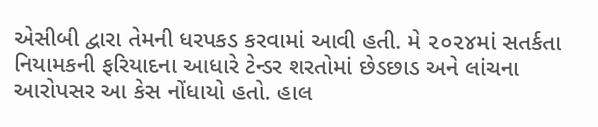એસીબી દ્વારા તેમની ધરપકડ કરવામાં આવી હતી. મે ૨૦૨૪માં સતર્કતા નિયામકની ફરિયાદના આધારે ટેન્ડર શરતોમાં છેડછાડ અને લાંચના આરોપસર આ કેસ નોંધાયો હતો. હાલ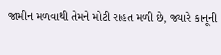જામીન મળવાથી તેમને મોટી રાહત મળી છે, જ્યારે કાનૂની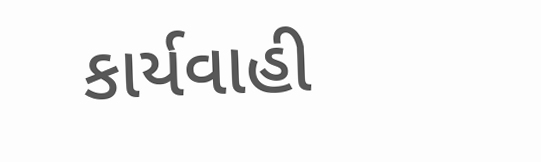કાર્યવાહી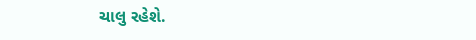ચાલુ રહેશે.